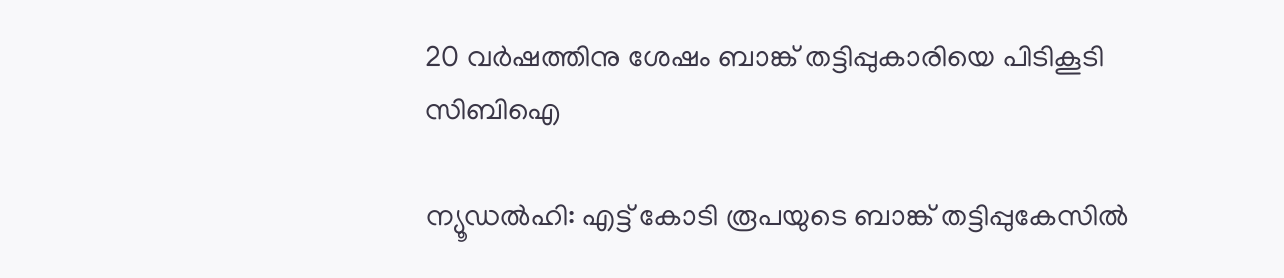20 വർഷത്തിനു ശേഷം ബാങ്ക് തട്ടിപ്പുകാരിയെ പിടികൂടി സിബിഐ

ന്യൂഡൽഹി: എട്ട് കോടി രൂപയുടെ ബാങ്ക് തട്ടിപ്പുകേസിൽ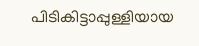പിടികിട്ടാപ്പുള്ളിയായ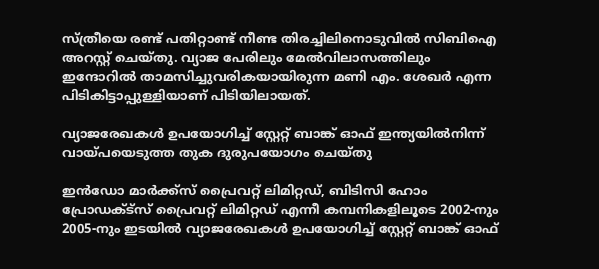സ്ത്രീയെ രണ്ട് പതിറ്റാണ്ട് നീണ്ട തിരച്ചിലിനൊടുവിൽ സിബിഐ അറസ്റ്റ് ചെയ്തു. വ്യാജ പേരിലും മേൽവിലാസത്തിലും ഇന്ദോറിൽ താമസിച്ചുവരികയായിരുന്ന മണി എം. ശേഖർ എന്ന പിടികിട്ടാപ്പുള്ളിയാണ് പിടിയിലായത്.

വ്യാജരേഖകൾ ഉപയോഗിച്ച് സ്റ്റേറ്റ് ബാങ്ക് ഓഫ് ഇന്ത്യയിൽനിന്ന് വായ്പയെടുത്ത തുക ദുരുപയോഗം ചെയ്തു

ഇൻഡോ മാർക്ക്സ് പ്രൈവറ്റ് ലിമിറ്റഡ്, ബിടിസി ഹോം പ്രോഡക്ട്‌സ് പ്രൈവറ്റ് ലിമിറ്റഡ് എന്നീ കമ്പനികളിലൂടെ 2002-നും 2005-നും ഇടയിൽ വ്യാജരേഖകൾ ഉപയോഗിച്ച് സ്റ്റേറ്റ് ബാങ്ക് ഓഫ്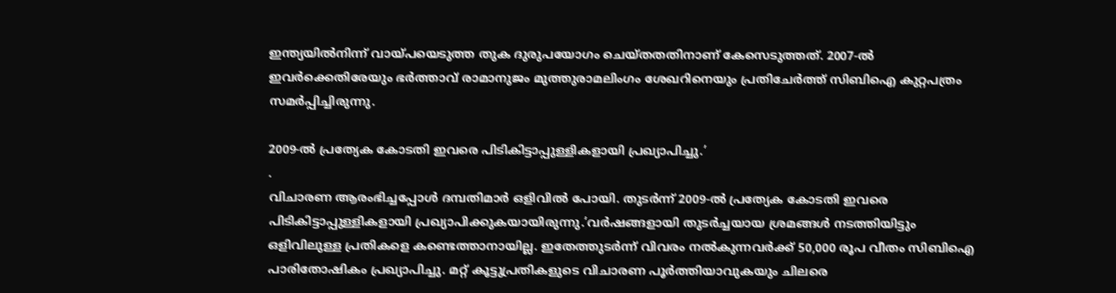ഇന്ത്യയിൽനിന്ന് വായ്പയെടുത്ത തുക ദുരുപയോഗം ചെയ്തതതിനാണ് കേസെടുത്തത്. 2007-ൽ ഇവർക്കെതിരേയും ഭർത്താവ് രാമാനുജം മുത്തുരാമലിംഗം ശേഖറിനെയും പ്രതിചേർത്ത് സിബിഐ കുറ്റപത്രം സമർപ്പിച്ചിരുന്നു.

2009-ൽ പ്രത്യേക കോടതി ഇവരെ പിടികിട്ടാപ്പുള്ളികളായി പ്രഖ്യാപിച്ചു.’
.
വിചാരണ ആരംഭിച്ചപ്പോൾ ദമ്പതിമാർ ഒളിവില്‍ പോയി. തുടർന്ന് 2009-ൽ പ്രത്യേക കോടതി ഇവരെ പിടികിട്ടാപ്പുള്ളികളായി പ്രഖ്യാപിക്കുകയായിരുന്നു.’വർഷങ്ങളായി തുടർച്ചയായ ശ്രമങ്ങൾ നടത്തിയിട്ടും ഒളിവിലുള്ള പ്രതികളെ കണ്ടെത്താനായില്ല. ഇതേത്തുടർന്ന് വിവരം നൽകുന്നവർക്ക് 50,000 രൂപ വീതം സിബിഐ പാരിതോഷികം പ്രഖ്യാപിച്ചു. മറ്റ് കൂട്ടുപ്രതികളുടെ വിചാരണ പൂർത്തിയാവുകയും ചിലരെ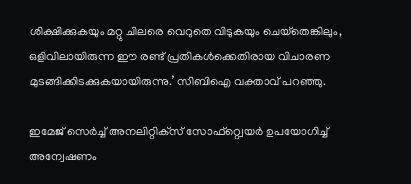ശിക്ഷിക്കുകയും മറ്റു ചിലരെ വെറുതെ വിടുകയും ചെയ്‌തെങ്കിലും, ഒളിവിലായിരുന്ന ഈ രണ്ട് പ്രതികൾക്കെതിരായ വിചാരണ മുടങ്ങിക്കിടക്കുകയായിരുന്നു.’ സിബിഐ വക്താവ് പറഞ്ഞു.

ഇമേജ് സെർച്ച് അനലിറ്റിക്‌സ് സോഫ്റ്റ്വെയർ ഉപയോഗിച്ച് അന്വേഷണം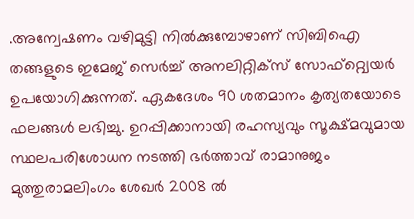.അന്വേഷണം വഴിമുട്ടി നിൽക്കുമ്പോഴാണ് സിബിഐ തങ്ങളുടെ ഇമേജ് സെർച്ച് അനലിറ്റിക്‌സ് സോഫ്റ്റ്വെയർ ഉപയോഗിക്കുന്നത്. ഏകദേശം 90 ശതമാനം കൃത്യതയോടെ ഫലങ്ങൾ ലഭിച്ചു. ഉറപ്പിക്കാനായി രഹസ്യവും സൂക്ഷ്മവുമായ സ്ഥലപരിശോധന നടത്തി ഭർത്താവ് രാമാനുജം മുത്തുരാമലിംഗം ശേഖർ 2008 ൽ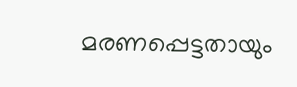മരണപ്പെട്ടതായും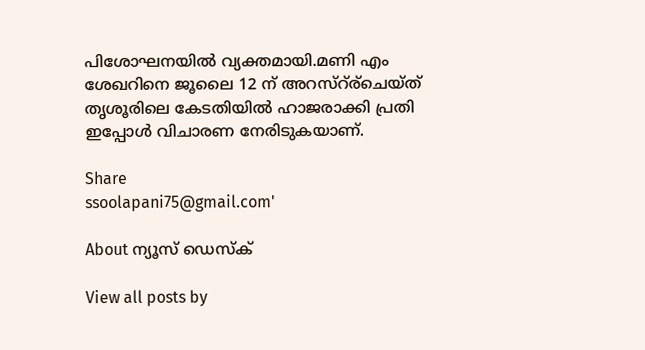പിശോഘനയിൽ വ്യക്തമായി.മണി എം ശേഖറിനെ ജൂലൈ 12 ന് അറസ്റ്ര്ചെയ്ത് തൃശൂരിലെ കേടതിയിൽ ഹാജരാക്കി പ്രതി ഇപ്പോൾ വിചാരണ നേരിടുകയാണ്.

Share
ssoolapani75@gmail.com'

About ന്യൂസ് ഡെസ്ക്

View all posts by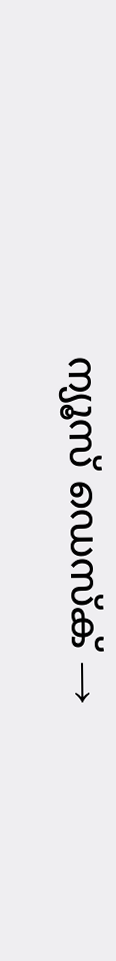ന്യൂസ് ഡെസ്ക് →